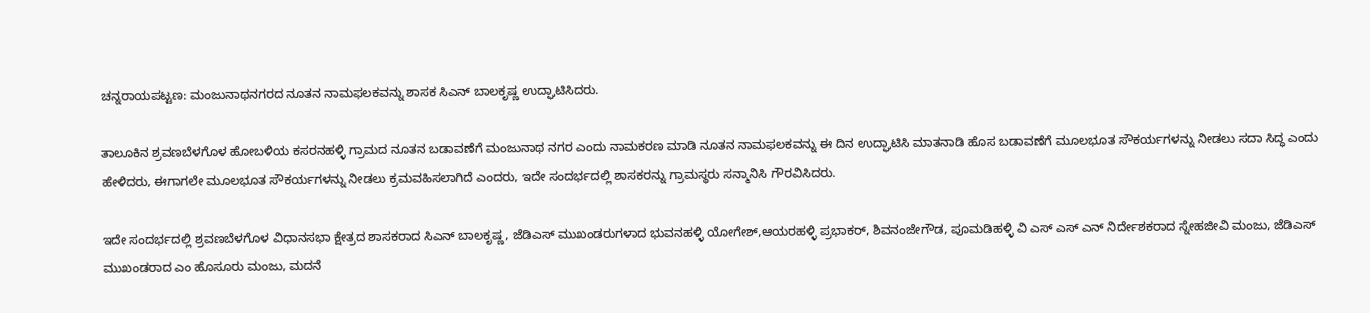ಚನ್ನರಾಯಪಟ್ಟಣ: ಮಂಜುನಾಥನಗರದ ನೂತನ ನಾಮಫಲಕವನ್ನು ಶಾಸಕ ಸಿಎನ್ ಬಾಲಕೃಷ್ಣ ಉದ್ಘಾಟಿಸಿದರು.

ತಾಲೂಕಿನ ಶ್ರವಣಬೆಳಗೊಳ ಹೋಬಳಿಯ ಕಸರನಹಳ್ಳಿ ಗ್ರಾಮದ ನೂತನ ಬಡಾವಣೆಗೆ ಮಂಜುನಾಥ ನಗರ ಎಂದು ನಾಮಕರಣ ಮಾಡಿ ನೂತನ ನಾಮಫಲಕವನ್ನು ಈ ದಿನ ಉದ್ಘಾಟಿಸಿ ಮಾತನಾಡಿ ಹೊಸ ಬಡಾವಣೆಗೆ ಮೂಲಭೂತ ಸೌಕರ್ಯಗಳನ್ನು ನೀಡಲು ಸದಾ ಸಿದ್ಧ ಎಂದು ಹೇಳಿದರು, ಈಗಾಗಲೇ ಮೂಲಭೂತ ಸೌಕರ್ಯಗಳನ್ನು ನೀಡಲು ಕ್ರಮವಹಿಸಲಾಗಿದೆ ಎಂದರು, ಇದೇ ಸಂದರ್ಭದಲ್ಲಿ ಶಾಸಕರನ್ನು ಗ್ರಾಮಸ್ಥರು ಸನ್ಮಾನಿಸಿ ಗೌರವಿಸಿದರು.

ಇದೇ ಸಂದರ್ಭದಲ್ಲಿ ಶ್ರವಣಬೆಳಗೊಳ ವಿಧಾನಸಭಾ ಕ್ಷೇತ್ರದ ಶಾಸಕರಾದ ಸಿಎನ್ ಬಾಲಕೃಷ್ಣ, ಜೆಡಿಎಸ್ ಮುಖಂಡರುಗಳಾದ ಭುವನಹಳ್ಳಿ ಯೋಗೇಶ್,ಆಯರಹಳ್ಳಿ ಪ್ರಭಾಕರ್, ಶಿವನಂಜೇಗೌಡ, ಪೂಮಡಿಹಳ್ಳಿ ವಿ ಎಸ್ ಎಸ್ ಎನ್ ನಿರ್ದೇಶಕರಾದ ಸ್ನೇಹಜೀವಿ ಮಂಜು, ಜೆಡಿಎಸ್ ಮುಖಂಡರಾದ ಎಂ ಹೊಸೂರು ಮಂಜು, ಮದನೆ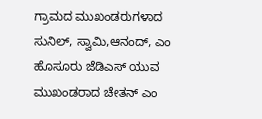ಗ್ರಾಮದ ಮುಖಂಡರುಗಳಾದ ಸುನಿಲ್, ಸ್ವಾಮಿ,ಆನಂದ್, ಎಂ ಹೊಸೂರು ಜೆಡಿಎಸ್ ಯುವ ಮುಖಂಡರಾದ ಚೇತನ್ ಎಂ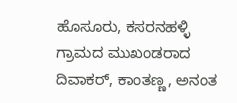ಹೊಸೂರು, ಕಸರನಹಳ್ಳಿ ಗ್ರಾಮದ ಮುಖಂಡರಾದ ದಿವಾಕರ್, ಕಾಂತಣ್ಣ, ಅನಂತ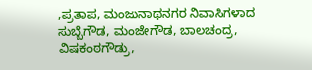,ಪ್ರತಾಪ, ಮಂಜುನಾಥನಗರ ನಿವಾಸಿಗಳಾದ ಸುಬ್ಬೆಗೌಡ, ಮಂಜೇಗೌಡ, ಬಾಲಚಂದ್ರ, ವಿಷಕಂಠಗೌಡ್ರು,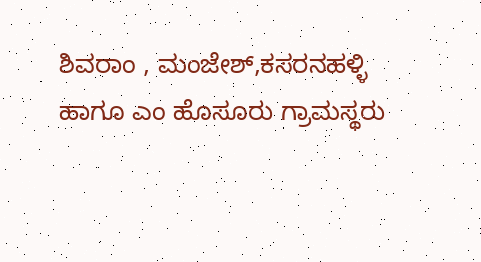ಶಿವರಾಂ , ಮಂಜೇಶ್,ಕಸರನಹಳ್ಳಿ ಹಾಗೂ ಎಂ ಹೊಸೂರು ಗ್ರಾಮಸ್ಥರು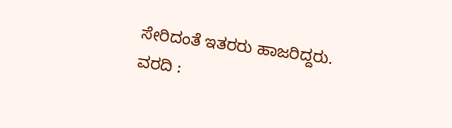ಸೇರಿದಂತೆ ಇತರರು ಹಾಜರಿದ್ದರು.
ವರದಿ :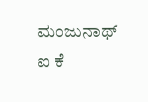ಮಂಜುನಾಥ್ ಐ ಕೆ